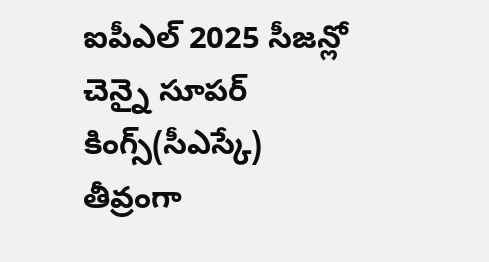ఐపీఎల్ 2025 సీజన్లో చెన్నై సూపర్ కింగ్స్(సీఎస్కే) తీవ్రంగా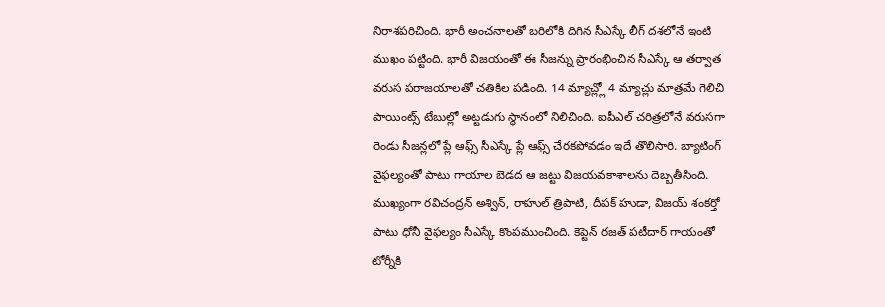నిరాశపరిచింది. భారీ అంచనాలతో బరిలోకి దిగిన సీఎస్కే లీగ్ దశలోనే ఇంటి ముఖం పట్టింది. భారీ విజయంతో ఈ సీజన్ను ప్రారంభించిన సీఎస్కే ఆ తర్వాత వరుస పరాజయాలతో చతికిల పడింది. 14 మ్యాచ్ల్లో 4 మ్యాచ్లు మాత్రమే గెలిచి పాయింట్స్ టేబుల్లో అట్టడుగు స్థానంలో నిలిచింది. ఐపీఎల్ చరిత్రలోనే వరుసగా రెండు సీజన్లలో ప్లే ఆఫ్స్ సీఎస్కే ప్లే ఆఫ్స్ చేరకపోవడం ఇదే తొలిసారి. బ్యాటింగ్ వైఫల్యంతో పాటు గాయాల బెడద ఆ జట్టు విజయవకాశాలను దెబ్బతీసింది. ముఖ్యంగా రవిచంద్రన్ అశ్విన్, రాహుల్ త్రిపాటి, దీపక్ హుడా, విజయ్ శంకర్తో పాటు ధోనీ వైఫల్యం సీఎస్కే కొంపముంచింది. కెప్టెన్ రజత్ పటీదార్ గాయంతో టోర్నీకి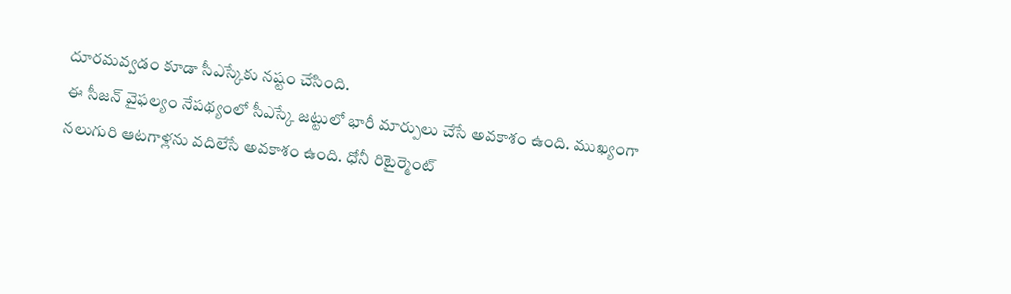దూరమవ్వడం కూడా సీఎస్కేకు నష్టం చేసింది.
ఈ సీజన్ వైఫల్యం నేపథ్యంలో సీఎస్కే జట్టులో భారీ మార్పులు చేసే అవకాశం ఉంది. ముఖ్యంగా నలుగురి ఆటగాళ్లను వదిలేసే అవకాశం ఉంది. ధోనీ రిటైర్మెంట్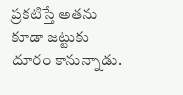ప్రకటిస్తే అతను కూడా జట్టుకు దూరం కానున్నాడు.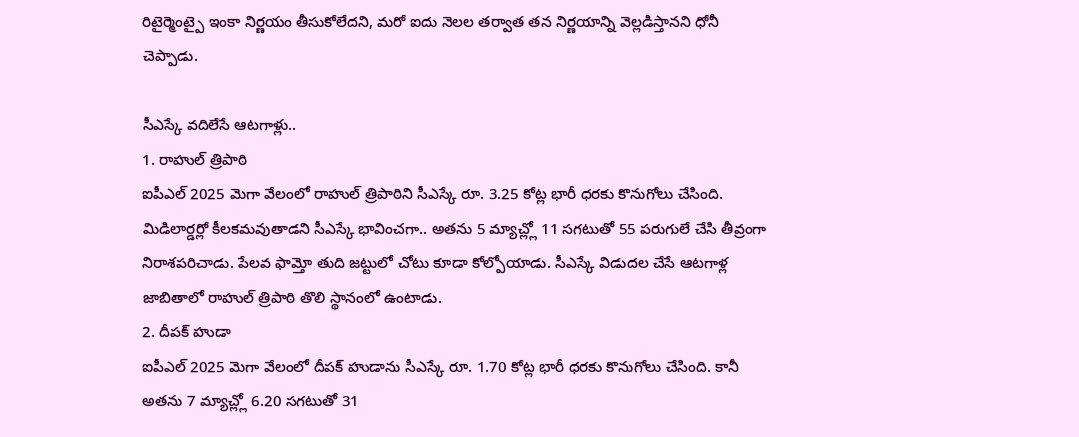రిటైర్మెంట్పై ఇంకా నిర్ణయం తీసుకోలేదని, మరో ఐదు నెలల తర్వాత తన నిర్ణయాన్ని వెల్లడిస్తానని ధోనీ చెప్పాడు.

సీఎస్కే వదిలేసే ఆటగాళ్లు..
1. రాహుల్ త్రిపాఠి
ఐపీఎల్ 2025 మెగా వేలంలో రాహుల్ త్రిపాఠిని సీఎస్కే రూ. 3.25 కోట్ల భారీ ధరకు కొనుగోలు చేసింది. మిడిలార్డర్లో కీలకమవుతాడని సీఎస్కే భావించగా.. అతను 5 మ్యాచ్ల్లో 11 సగటుతో 55 పరుగులే చేసి తీవ్రంగా నిరాశపరిచాడు. పేలవ ఫామ్తో తుది జట్టులో చోటు కూడా కోల్పోయాడు. సీఎస్కే విడుదల చేసే ఆటగాళ్ల జాబితాలో రాహుల్ త్రిపాఠి తొలి స్థానంలో ఉంటాడు.
2. దీపక్ హుడా
ఐపీఎల్ 2025 మెగా వేలంలో దీపక్ హుడాను సీఎస్కే రూ. 1.70 కోట్ల భారీ ధరకు కొనుగోలు చేసింది. కానీ అతను 7 మ్యాచ్ల్లో 6.20 సగటుతో 31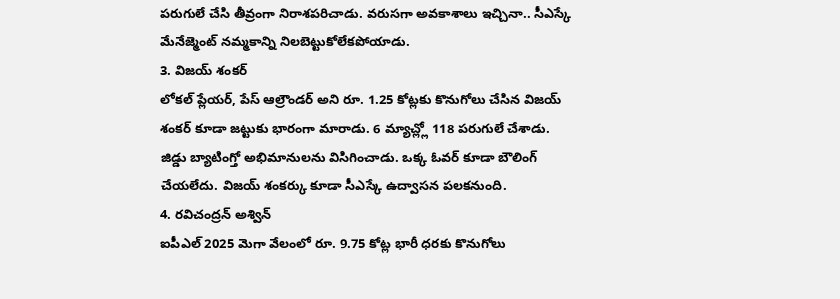పరుగులే చేసి తీవ్రంగా నిరాశపరిచాడు. వరుసగా అవకాశాలు ఇచ్చినా.. సీఎస్కే మేనేజ్మెంట్ నమ్మకాన్ని నిలబెట్టుకోలేకపోయాడు.
3. విజయ్ శంకర్
లోకల్ ప్లేయర్, పేస్ ఆల్రౌండర్ అని రూ. 1.25 కోట్లకు కొనుగోలు చేసిన విజయ్ శంకర్ కూడా జట్టుకు భారంగా మారాడు. 6 మ్యాచ్ల్లో 118 పరుగులే చేశాడు. జిడ్డు బ్యాటింగ్తో అభిమానులను విసిగించాడు. ఒక్క ఓవర్ కూడా బౌలింగ్ చేయలేదు. విజయ్ శంకర్కు కూడా సీఎస్కే ఉద్వాసన పలకనుంది.
4. రవిచంద్రన్ అశ్విన్
ఐపీఎల్ 2025 మెగా వేలంలో రూ. 9.75 కోట్ల భారీ ధరకు కొనుగోలు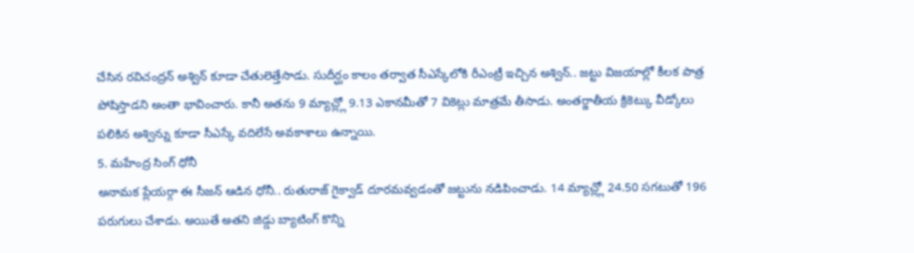చేసిన రవిచంద్రన్ అశ్విన్ కూడా చేతులెత్తేసాడు. సుదీర్ఘం కాలం తర్వాత సీఎస్కేలోకి రీఎంట్రీ ఇచ్చిన అశ్విన్.. జట్టు విజయాల్లో కీలక పాత్ర పోషిస్తాడని అంతా భావించారు. కానీ అతను 9 మ్యాచ్ల్లో 9.13 ఎకానమీతో 7 వికెట్లు మాత్రమే తీసాడు. అంతర్జాతీయ క్రికెట్కు వీడ్కోలు పలికిన అశ్విన్ను కూడా సీఎస్కే వదిలేసే అవకాశాలు ఉన్నాయి.
5. మహేంద్ర సింగ్ ధోనీ
అనామక ప్లేయర్గా ఈ సీజన్ ఆడిన ధోనీ.. రుతురాజ్ గైక్వాడ్ దూరమవ్వడంతో జట్టును నడిపించాడు. 14 మ్యాచ్ల్లో 24.50 సగటుతో 196 పరుగులు చేశాడు. అయితే అతని జిడ్డు బ్యాటింగ్ కొన్ని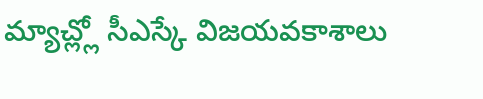మ్యాచ్ల్లో సీఎస్కే విజయవకాశాలు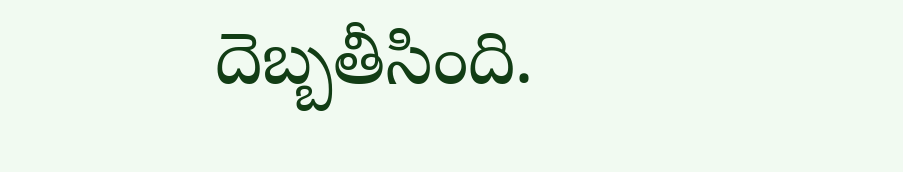దెబ్బతీసింది.